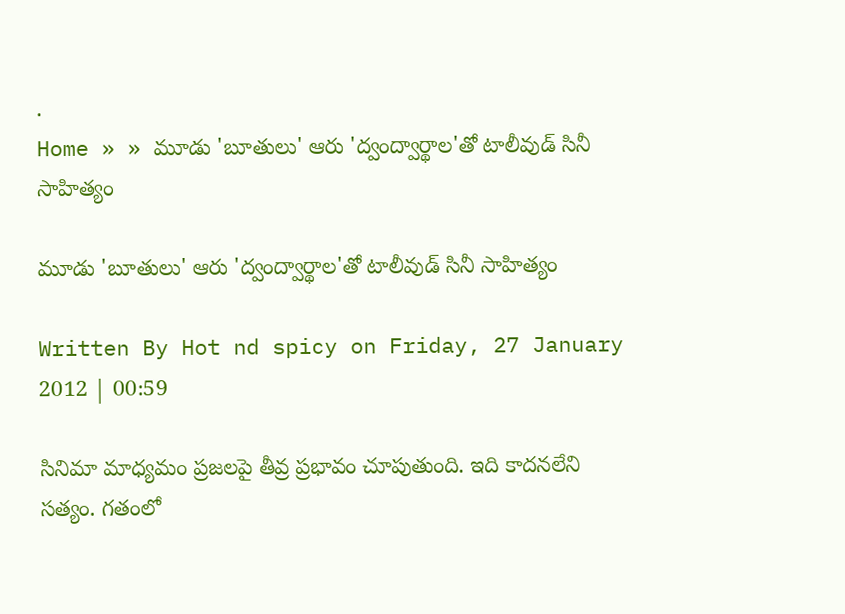.
Home » » మూడు 'బూతులు' ఆరు 'ద్వంద్వార్థాల'తో టాలీవుడ్ సినీ సాహిత్యం

మూడు 'బూతులు' ఆరు 'ద్వంద్వార్థాల'తో టాలీవుడ్ సినీ సాహిత్యం

Written By Hot nd spicy on Friday, 27 January 2012 | 00:59

సినిమా మాధ్యమం ప్రజలపై తీవ్ర ప్రభావం చూపుతుంది. ఇది కాదనలేని సత్యం. గతంలో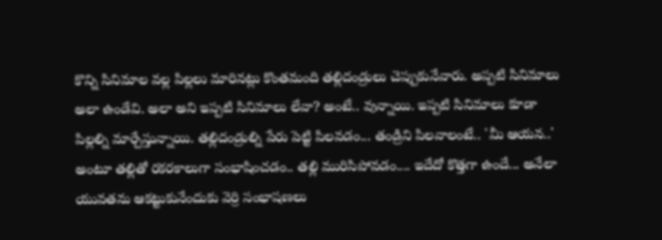కొన్ని సినిమాల వల్ల పిల్లలు మారినట్లు కొంతమంది తల్లిదండ్రులు చెప్పుకునేవారు. అప్పటి సినిమాలు అలా ఉండేవి. అలా అని ఇప్పటి సినిమాలు లేవా? అంటే.. వున్నాయి. ఇప్పటి సినిమాలు కూడా పిల్లల్ని మార్చేస్తున్నాయి. తల్లిదండ్రుల్ని పేరు పెట్టి పిలవడం... తండ్రిని పిలవాలంటే.. 'మీ ఆయన..' అంటూ తల్లితో రకరకాలుగా సంభాషించడం.. తల్లి మురిసిపోవడం.... ఇదేదో కొత్తగా ఉందే... అనేలా యువతను ఆకట్టుకునేందుకు వెర్రి సంభాషణలు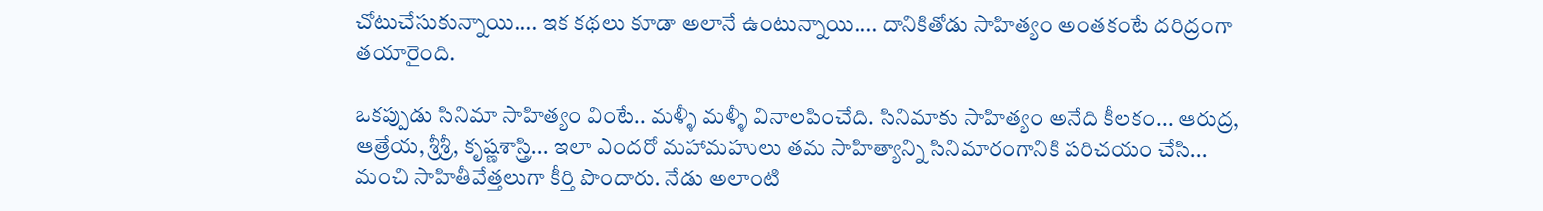చోటుచేసుకున్నాయి.... ఇక కథలు కూడా అలానే ఉంటున్నాయి.... దానికితోడు సాహిత్యం అంతకంటే దరిద్రంగా తయారైంది.

ఒకప్పుడు సినిమా సాహిత్యం వింటే.. మళ్ళీ మళ్ళీ వినాలపించేది. సినిమాకు సాహిత్యం అనేది కీలకం... ఆరుద్ర, ఆత్రేయ, శ్రీశ్రీ, కృష్ణశాస్త్రి... ఇలా ఎందరో మహామహులు తమ సాహిత్యాన్ని సినిమారంగానికి పరిచయం చేసి... మంచి సాహితీవేత్తలుగా కీర్తి పొందారు. నేడు అలాంటి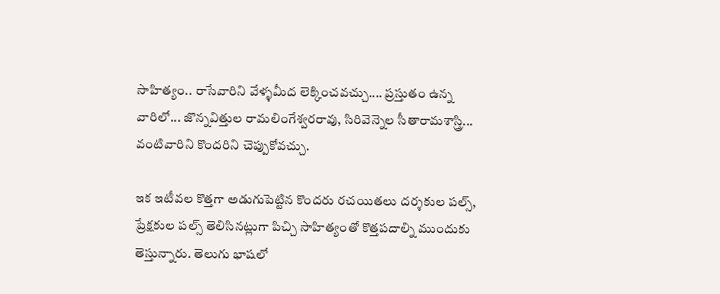సాహిత్యం.. రాసేవారిని వేళ్ళమీద లెక్కించవచ్చు.... ప్రస్తుతం ఉన్న వారిలో... జొన్నవిత్తుల రామలింగేశ్వరరావు, సిరివెన్నెల సీతారామశాస్త్రి... వంటివారిని కొందరిని చెప్పుకోవచ్చు.

ఇక ఇటీవల కొత్తగా అడుగుపెట్టిన కొందరు రచయితలు దర్శకుల పల్స్‌, ప్రేక్షకుల పల్స్‌ తెలిసినట్లుగా పిచ్చి సాహిత్యంతో కొత్తపదాల్ని ముందుకు తెస్తున్నారు. తెలుగు భాషలో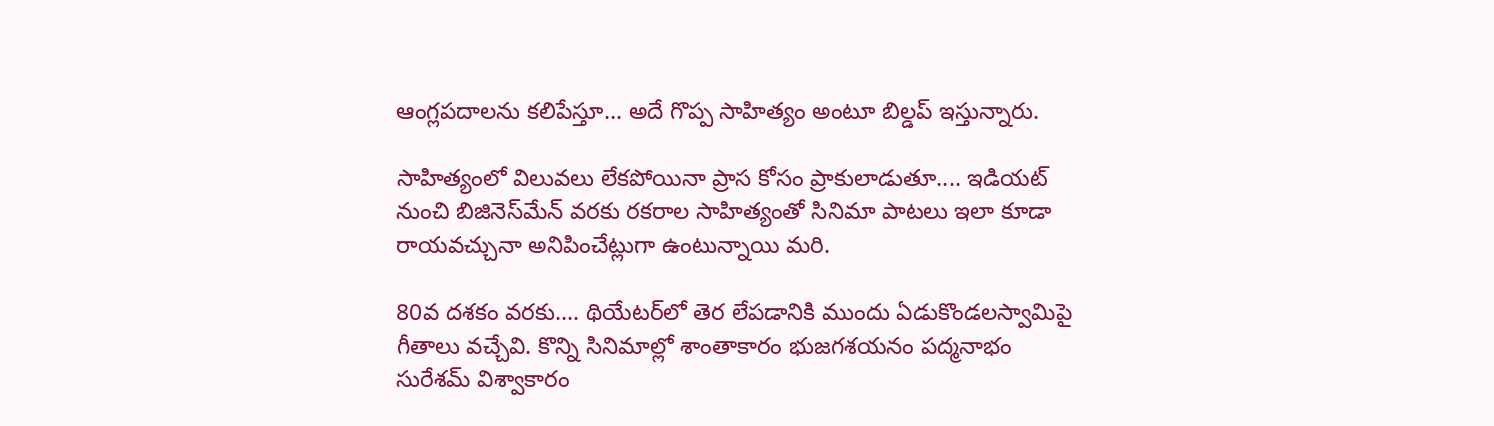ఆంగ్లపదాలను కలిపేస్తూ... అదే గొప్ప సాహిత్యం అంటూ బిల్డప్‌ ఇస్తున్నారు.

సాహిత్యంలో విలువలు లేకపోయినా ప్రాస కోసం ప్రాకులాడుతూ.... ఇడియట్‌ నుంచి బిజినెస్‌మేన్‌ వరకు రకరాల సాహిత్యంతో సినిమా పాటలు ఇలా కూడా రాయవచ్చునా అనిపించేట్లుగా ఉంటున్నాయి మరి.

80వ దశకం వరకు.... థియేటర్‌లో తెర లేపడానికి ముందు ఏడుకొండలస్వామిపై గీతాలు వచ్చేవి. కొన్ని సినిమాల్లో శాంతాకారం భుజగశయనం పద్మనాభం సురేశమ్ విశ్వాకారం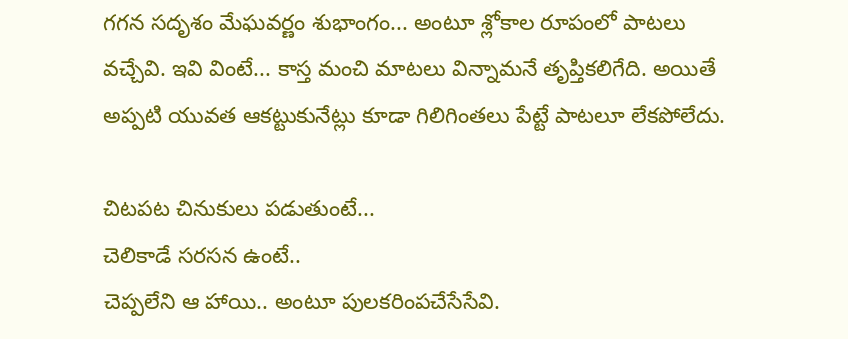గగన సదృశం మేఘవర్ణం శుభాంగం... అంటూ శ్లోకాల రూపంలో పాటలు వచ్చేవి. ఇవి వింటే... కాస్త మంచి మాటలు విన్నామనే తృప్తికలిగేది. అయితే అప్పటి యువత ఆకట్టుకునేట్లు కూడా గిలిగింతలు పేట్టే పాటలూ లేకపోలేదు.

చిటపట చినుకులు పడుతుంటే...
చెలికాడే సరసన ఉంటే..
చెప్పలేని ఆ హాయి.. అంటూ పులకరింపచేసేసేవి.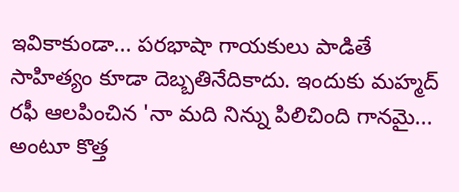ఇవికాకుండా... పరభాషా గాయకులు పాడితే సాహిత్యం కూడా దెబ్బతినేదికాదు. ఇందుకు మహ్మద్‌ రఫీ ఆలపించిన 'నా మది నిన్ను పిలిచింది గానమై... అంటూ కొత్త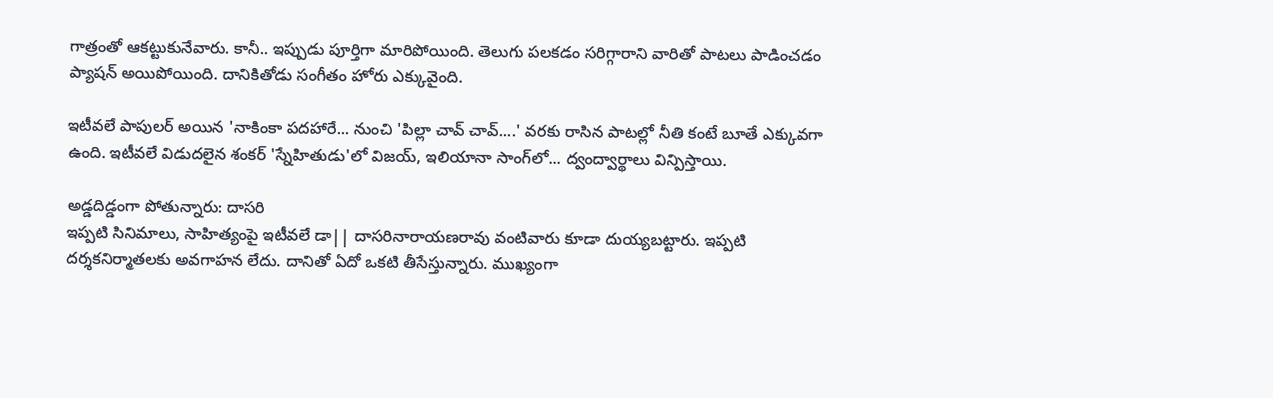గాత్రంతో ఆకట్టుకునేవారు. కానీ.. ఇప్పుడు పూర్తిగా మారిపోయింది. తెలుగు పలకడం సరిగ్గారాని వారితో పాటలు పాడించడం ప్యాషన్‌ అయిపోయింది. దానికితోడు సంగీతం హోరు ఎక్కువైంది.

ఇటీవలే పాపులర్‌ అయిన 'నాకింకా పదహారే... నుంచి 'పిల్లా చావ్‌ చావ్‌....' వరకు రాసిన పాటల్లో నీతి కంటే బూతే ఎక్కువగా ఉంది. ఇటీవలే విడుదలైన శంకర్‌ 'స్నేహితుడు'లో విజయ్‌, ఇలియానా సాంగ్‌లో... ద్వంద్వార్థాలు విన్పిస్తాయి.

అడ్డదిడ్డంగా పోతున్నారు: దాసరి
ఇప్పటి సినిమాలు, సాహిత్యంపై ఇటీవలే డా|| దాసరినారాయణరావు వంటివారు కూడా దుయ్యబట్టారు. ఇప్పటి దర్శకనిర్మాతలకు అవగాహన లేదు. దానితో ఏదో ఒకటి తీసేస్తున్నారు. ముఖ్యంగా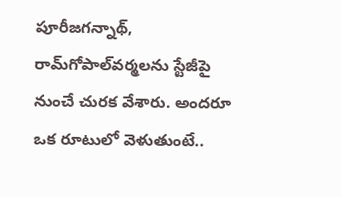పూరీజగన్నాథ్‌, రామ్‌గోపాల్‌వర్మలను స్టేజీపై నుంచే చురక వేశారు. అందరూ ఒక రూటులో వెళుతుంటే..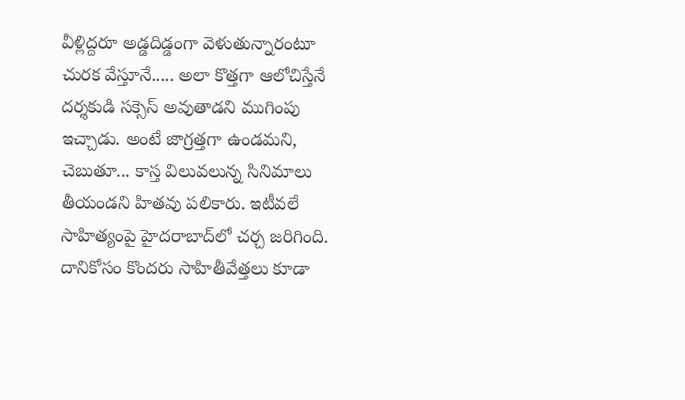వీళ్లిద్దరూ అడ్డదిడ్డంగా వెళుతున్నారంటూ చురక వేస్తూనే..... అలా కొత్తగా ఆలోచిస్తేనే దర్శకుడి సక్సెస్‌ అవుతాడని ముగింపు ఇచ్చాడు. అంటే జాగ్రత్తగా ఉండమని, చెబుతూ... కాస్త విలువలున్న సినిమాలు తీయండని హితవు పలికారు. ఇటీవలే సాహిత్యంపై హైదరాబాద్‌లో చర్చ జరిగింది. దానికోసం కొందరు సాహితీవేత్తలు కూడా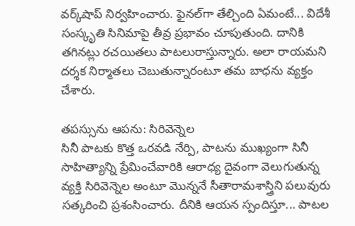వర్క్‌షాప్‌ నిర్వహించారు. ఫైనల్‌గా తేల్చింది ఏమంటే... విదేశీ సంస్కృతి సినిమాపై తీవ్ర ప్రభావం చూపుతుంది. దానికి తగినట్లు రచయితలు పాటలురాస్తున్నారు. అలా రాయమని దర్శక నిర్మాతలు చెబుతున్నారంటూ తమ బాధను వ్యక్తం చేశారు.

తపస్సును ఆపను: సిరివెన్నెల
సినీ పాటకు కొత్త ఒరవడి నేర్పి, పాటను ముఖ్యంగా సినీ సాహిత్యాన్ని ప్రేమించేవారికి ఆరాధ్య దైవంగా వెలుగుతున్న వ్యక్తి సిరివెన్నెల అంటూ మొన్ననే సీతారామశాస్త్రిని పలువురు సత్కరించి ప్రశంసించారు. దీనికి ఆయన స్పందిస్తూ... పాటల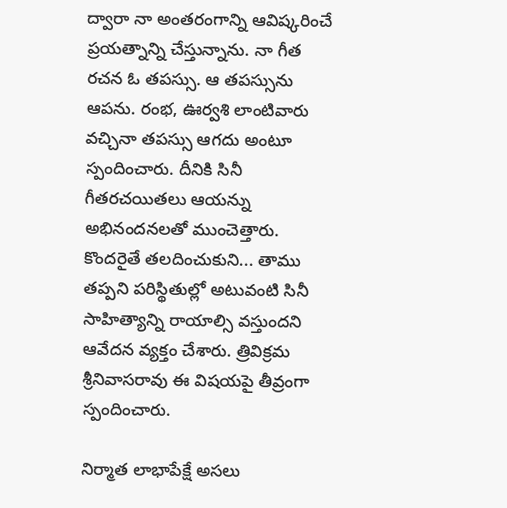ద్వారా నా అంతరంగాన్ని ఆవిష్కరించే ప్రయత్నాన్ని చేస్తున్నాను. నా గీత రచన ఓ తపస్సు. ఆ తపస్సును ఆపను. రంభ, ఊర్వశి లాంటివారు వచ్చినా తపస్సు ఆగదు అంటూ స్పందించారు. దీనికి సినీ గీతరచయితలు ఆయన్ను అభినందనలతో ముంచెత్తారు. కొందరైతే తలదించుకుని... తాము తప్పని పరిస్థితుల్లో అటువంటి సినీ సాహిత్యాన్ని రాయాల్సి వస్తుందని ఆవేదన వ్యక్తం చేశారు. త్రివిక్రమ శ్రీనివాసరావు ఈ విషయపై తీవ్రంగా స్పందించారు.

నిర్మాత లాభాపేక్షే అసలు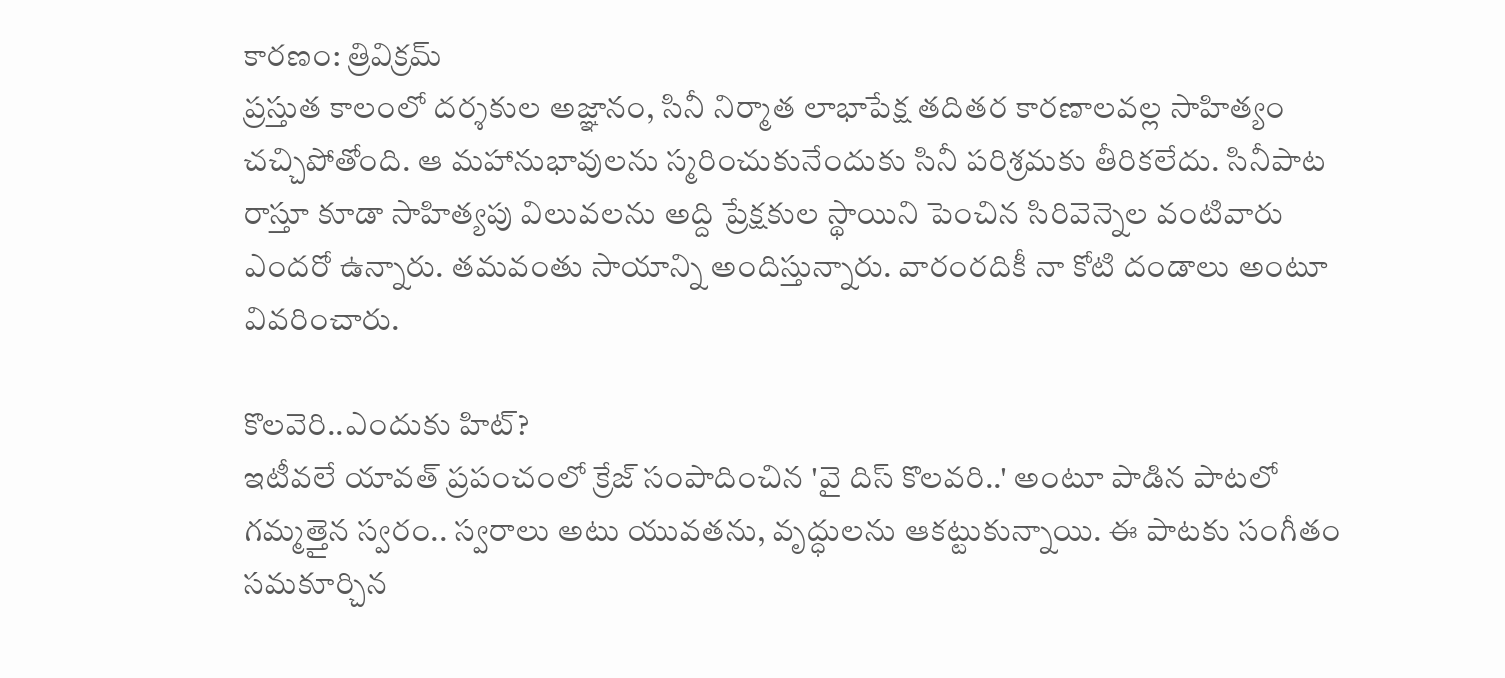కారణం: త్రివిక్రమ్‌
ప్రస్తుత కాలంలో దర్శకుల అజ్ఞానం, సినీ నిర్మాత లాభాపేక్ష తదితర కారణాలవల్ల సాహిత్యం చచ్చిపోతోంది. ఆ మహానుభావులను స్మరించుకునేందుకు సినీ పరిశ్రమకు తీరికలేదు. సినీపాట రాస్తూ కూడా సాహిత్యపు విలువలను అద్ది ప్రేక్షకుల స్థాయిని పెంచిన సిరివెన్నెల వంటివారు ఎందరో ఉన్నారు. తమవంతు సాయాన్ని అందిస్తున్నారు. వారంరదికీ నా కోటి దండాలు అంటూ వివరించారు.

కొలవెరి..ఎందుకు హిట్‌?
ఇటీవలే యావత్‌ ప్రపంచంలో క్రేజ్ సంపాదించిన 'వై దిస్‌ కొలవరి..' అంటూ పాడిన పాటలో గమ్మత్తైన స్వరం.. స్వరాలు అటు యువతను, వృద్ధులను ఆకట్టుకున్నాయి. ఈ పాటకు సంగీతం సమకూర్చిన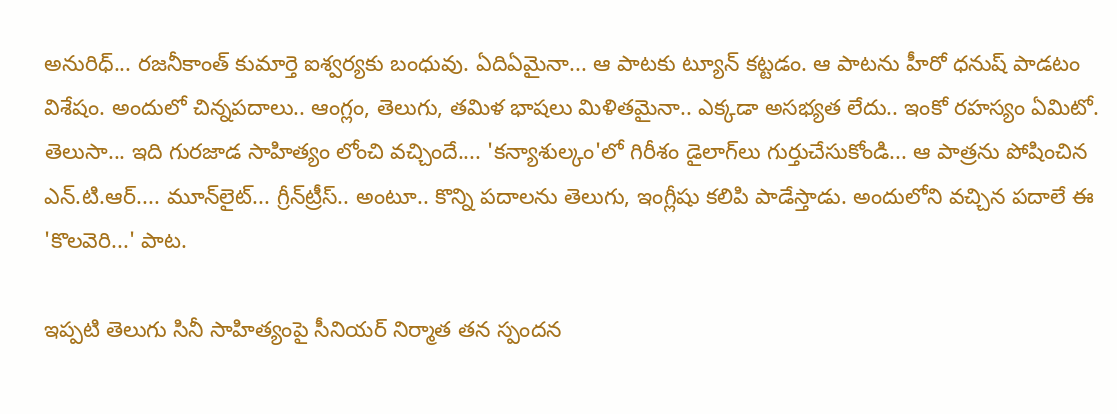అనురిధ్‌... రజనీకాంత్‌ కుమార్తె ఐశ్వర్యకు బంధువు. ఏదిఏమైనా... ఆ పాటకు ట్యూన్‌ కట్టడం. ఆ పాటను హీరో ధనుష్‌ పాడటం విశేషం. అందులో చిన్నపదాలు.. ఆంగ్లం, తెలుగు, తమిళ భాషలు మిళితమైనా.. ఎక్కడా అసభ్యత లేదు.. ఇంకో రహస్యం ఏమిటో. తెలుసా... ఇది గురజాడ సాహిత్యం లోంచి వచ్చిందే.... 'కన్యాశుల్కం'లో గిరీశం డైలాగ్‌లు గుర్తుచేసుకోండి... ఆ పాత్రను పోషించిన ఎన్‌.టి.ఆర్‌.... మూన్‌లైట్‌... గ్రీన్‌ట్రీస్‌.. అంటూ.. కొన్ని పదాలను తెలుగు, ఇంగ్లీషు కలిపి పాడేస్తాడు. అందులోని వచ్చిన పదాలే ఈ 'కొలవెరి...' పాట.

ఇప్పటి తెలుగు సినీ సాహిత్యంపై సీనియర్‌ నిర్మాత తన స్పందన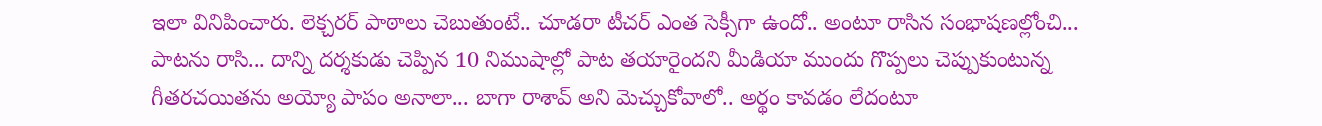ఇలా వినిపించారు. లెక్చరర్‌ పాఠాలు చెబుతుంటే.. చూడరా టీచర్‌ ఎంత సెక్సీగా ఉందో.. అంటూ రాసిన సంభాషణల్లోంచి... పాటను రాసి... దాన్ని దర్శకుడు చెప్పిన 10 నిముషాల్లో పాట తయారైందని మీడియా ముందు గొప్పలు చెప్పుకుంటున్న గీతరచయితను అయ్యో పాపం అనాలా... బాగా రాశావ్‌ అని మెచ్చుకోవాలో.. అర్థం కావడం లేదంటూ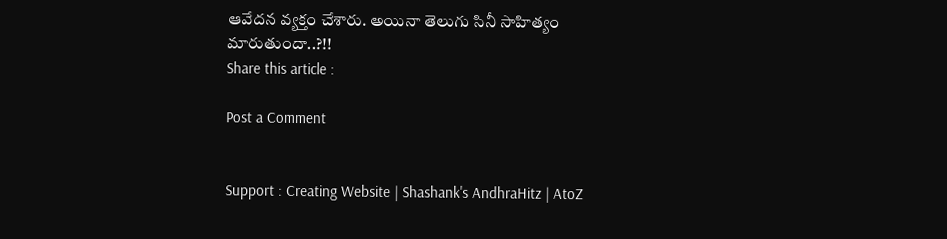ఆవేదన వ్యక్తం చేశారు. అయినా తెలుగు సినీ సాహిత్యం మారుతుందా..?!!
Share this article :

Post a Comment


Support : Creating Website | Shashank's AndhraHitz | AtoZ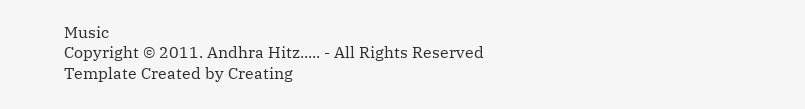Music
Copyright © 2011. Andhra Hitz..... - All Rights Reserved
Template Created by Creating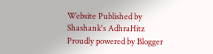Website Published by Shashank's AdhraHitz
Proudly powered by Blogger